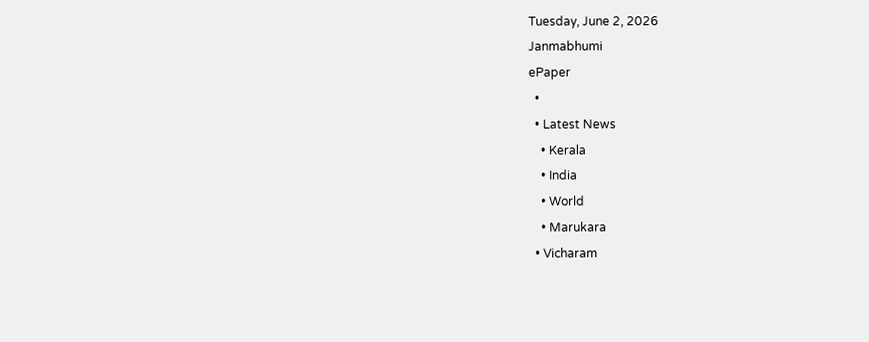Tuesday, June 2, 2026
Janmabhumi
ePaper
  •
  • Latest News
    • Kerala
    • India
    • World
    • Marukara
  • Vicharam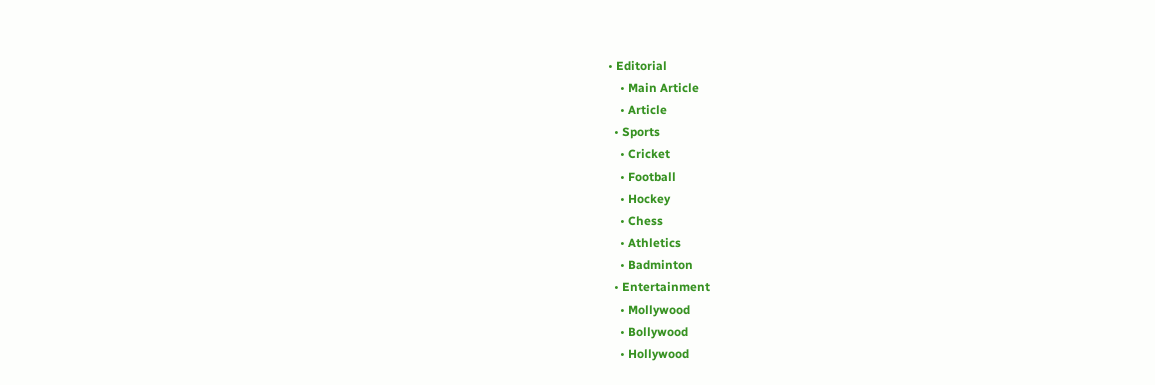• Editorial
    • Main Article
    • Article
  • Sports
    • Cricket
    • Football
    • Hockey
    • Chess
    • Athletics
    • Badminton
  • Entertainment
    • Mollywood
    • Bollywood
    • Hollywood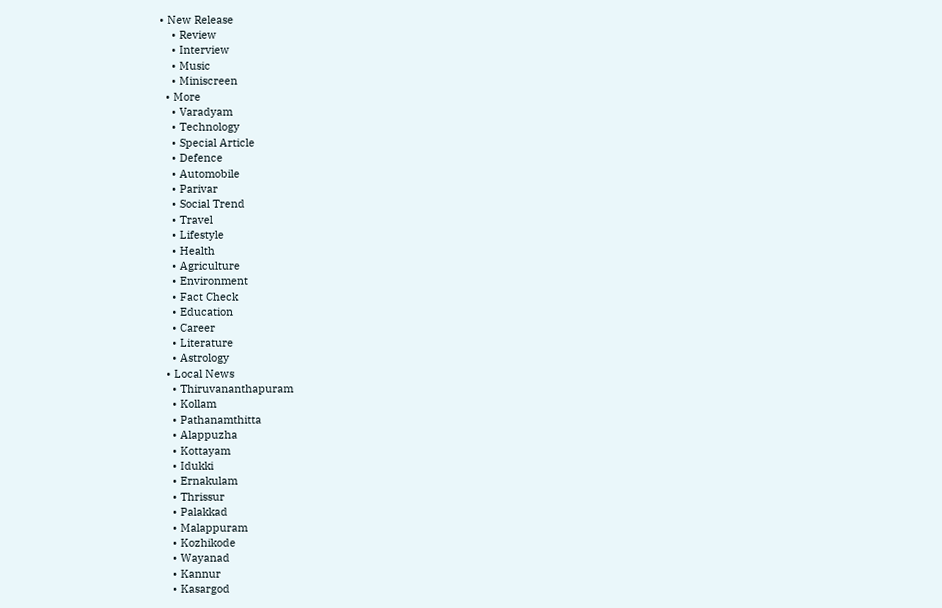• New Release
    • Review
    • Interview
    • Music
    • Miniscreen
  • More
    • Varadyam
    • Technology
    • Special Article
    • Defence
    • Automobile
    • Parivar
    • Social Trend
    • Travel
    • Lifestyle
    • Health
    • Agriculture
    • Environment
    • Fact Check
    • Education
    • Career
    • Literature
    • Astrology
  • Local News
    • Thiruvananthapuram
    • Kollam
    • Pathanamthitta
    • Alappuzha
    • Kottayam
    • Idukki
    • Ernakulam
    • Thrissur
    • Palakkad
    • Malappuram
    • Kozhikode
    • Wayanad
    • Kannur
    • Kasargod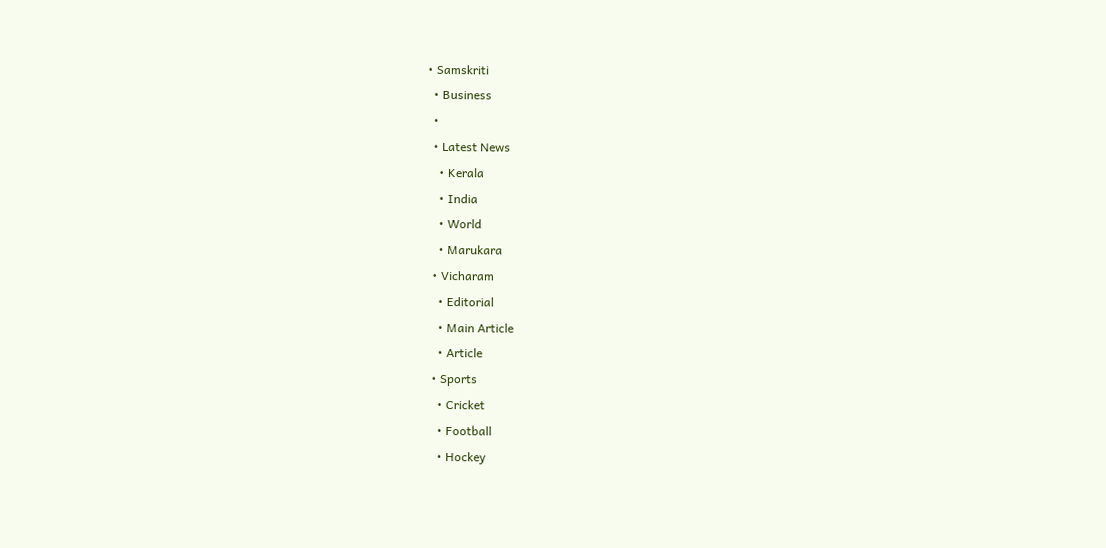• Samskriti
  • Business
  •
  • Latest News
    • Kerala
    • India
    • World
    • Marukara
  • Vicharam
    • Editorial
    • Main Article
    • Article
  • Sports
    • Cricket
    • Football
    • Hockey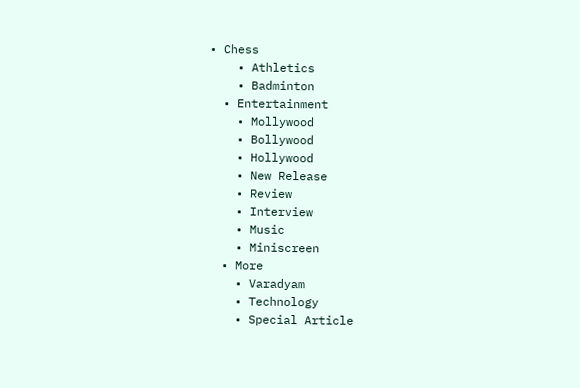• Chess
    • Athletics
    • Badminton
  • Entertainment
    • Mollywood
    • Bollywood
    • Hollywood
    • New Release
    • Review
    • Interview
    • Music
    • Miniscreen
  • More
    • Varadyam
    • Technology
    • Special Article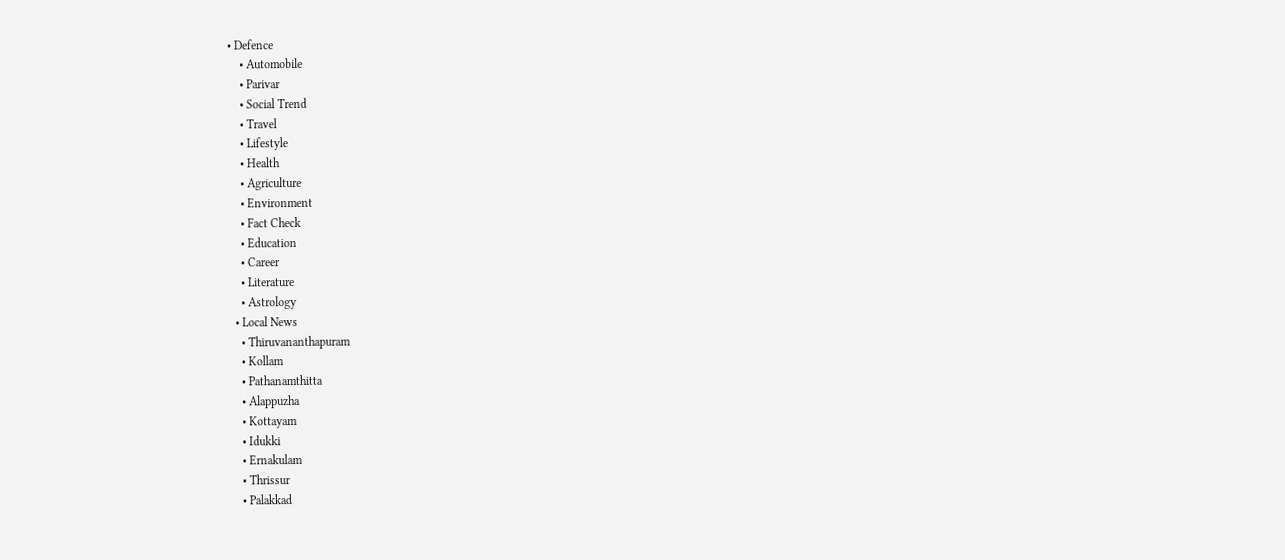• Defence
    • Automobile
    • Parivar
    • Social Trend
    • Travel
    • Lifestyle
    • Health
    • Agriculture
    • Environment
    • Fact Check
    • Education
    • Career
    • Literature
    • Astrology
  • Local News
    • Thiruvananthapuram
    • Kollam
    • Pathanamthitta
    • Alappuzha
    • Kottayam
    • Idukki
    • Ernakulam
    • Thrissur
    • Palakkad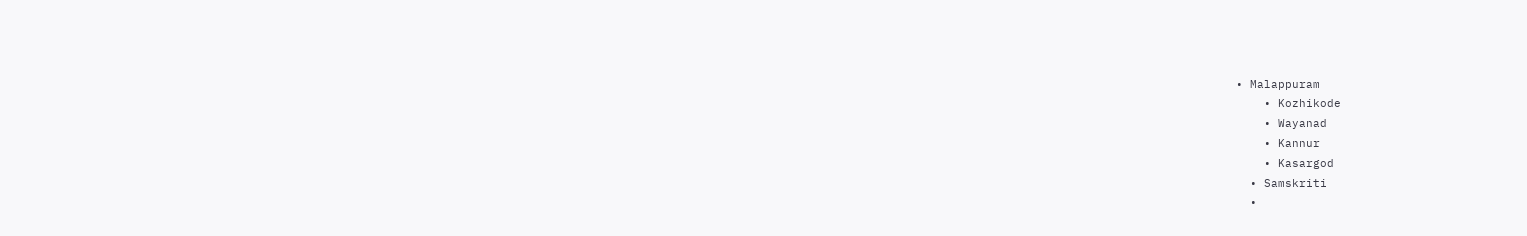• Malappuram
    • Kozhikode
    • Wayanad
    • Kannur
    • Kasargod
  • Samskriti
  •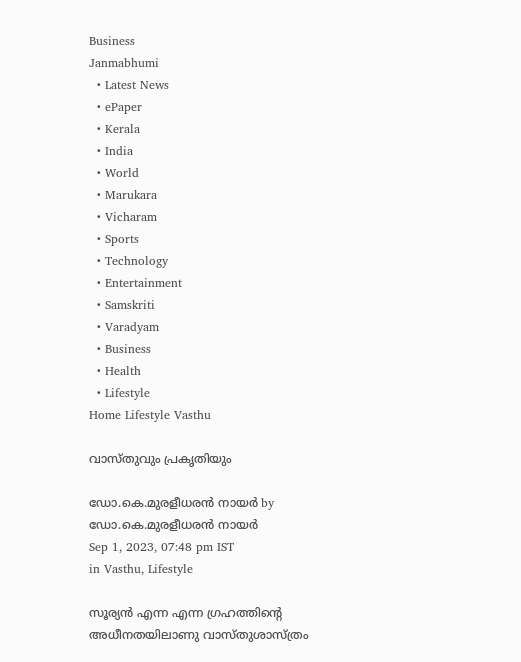Business
Janmabhumi
  • Latest News
  • ePaper
  • Kerala
  • India
  • World
  • Marukara
  • Vicharam
  • Sports
  • Technology
  • Entertainment
  • Samskriti
  • Varadyam
  • Business
  • Health
  • Lifestyle
Home Lifestyle Vasthu

വാസ്തുവും പ്രകൃതിയും

ഡോ.കെ.മുരളീധരന്‍ നായര്‍ by ഡോ.കെ.മുരളീധരന്‍ നായര്‍
Sep 1, 2023, 07:48 pm IST
in Vasthu, Lifestyle

സൂര്യന്‍ എന്ന എന്ന ഗ്രഹത്തിന്റെ അധീനതയിലാണു വാസ്തുശാസ്ത്രം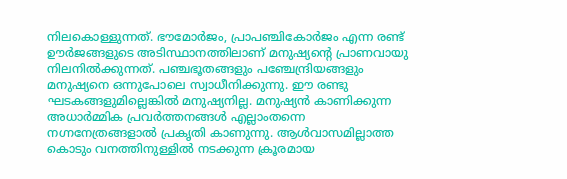നിലകൊള്ളുന്നത്. ഭൗമോര്‍ജം, പ്രാപഞ്ചികോര്‍ജം എന്ന രണ്ട് ഊര്‍ജങ്ങളുടെ അടിസ്ഥാനത്തിലാണ് മനുഷ്യന്റെ പ്രാണവായു നിലനില്‍ക്കുന്നത്. പഞ്ചഭൂതങ്ങളും പഞ്ചേന്ദ്രിയങ്ങളും മനുഷ്യനെ ഒന്നുപോലെ സ്വാധീനിക്കുന്നു. ഈ രണ്ടു ഘടകങ്ങളുമില്ലെങ്കില്‍ മനുഷ്യനില്ല. മനുഷ്യന്‍ കാണിക്കുന്ന അധാര്‍മ്മിക പ്രവര്‍ത്തനങ്ങള്‍ എല്ലാംതന്നെ നഗ്നനേത്രങ്ങളാല്‍ പ്രകൃതി കാണുന്നു. ആള്‍വാസമില്ലാത്ത കൊടും വനത്തിനുള്ളില്‍ നടക്കുന്ന ക്രൂരമായ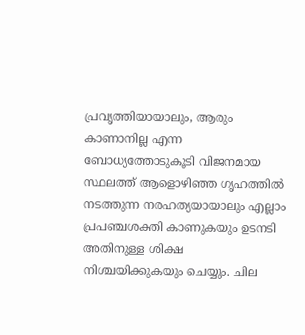പ്രവൃത്തിയായാലും, ആരും കാണാനില്ല എന്ന ബോധ്യത്തോടുകൂടി വിജനമായ സ്ഥലത്ത് ആളൊഴിഞ്ഞ ഗൃഹത്തില്‍ നടത്തുന്ന നരഹത്യയായാലും എല്ലാം പ്രപഞ്ചശക്തി കാണുകയും ഉടനടി അതിനുള്ള ശിക്ഷ നിശ്ചയിക്കുകയും ചെയ്യും. ചില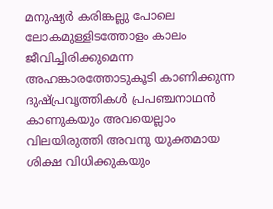മനുഷ്യര്‍ കരിങ്കല്ലു പോലെ ലോകമുള്ളിടത്തോളം കാലം ജീവിച്ചിരിക്കുമെന്ന അഹങ്കാരത്തോടുകൂടി കാണിക്കുന്ന ദുഷ്പ്രവൃത്തികള്‍ പ്രപഞ്ചനാഥന്‍ കാണുകയും അവയെല്ലാം വിലയിരുത്തി അവനു യുക്തമായ ശിക്ഷ വിധിക്കുകയും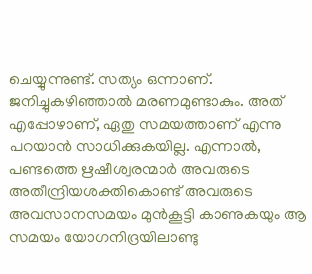ചെയ്യുന്നുണ്ട്. സത്യം ഒന്നാണ്. ജനിച്ചുകഴിഞ്ഞാല്‍ മരണമുണ്ടാകും. അത് എപ്പോഴാണ്, ഏതു സമയത്താണ് എന്നു പറയാന്‍ സാധിക്കുകയില്ല. എന്നാല്‍, പണ്ടത്തെ ഋഷീശ്വരന്മാര്‍ അവരുടെ അതീന്ദ്രിയശക്തികൊണ്ട് അവരുടെ അവസാനസമയം മുന്‍കൂട്ടി കാണുകയും ആ സമയം യോഗനിദ്രയിലാണ്ടു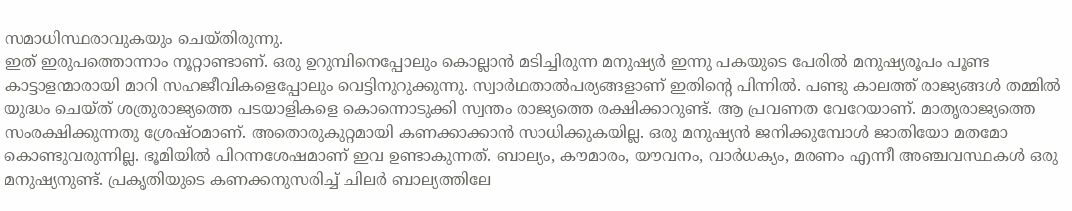സമാധിസ്ഥരാവുകയും ചെയ്തിരുന്നു.
ഇത് ഇരുപത്തൊന്നാം നൂറ്റാണ്ടാണ്. ഒരു ഉറുമ്പിനെപ്പോലും കൊല്ലാന്‍ മടിച്ചിരുന്ന മനുഷ്യര്‍ ഇന്നു പകയുടെ പേരില്‍ മനുഷ്യരൂപം പൂണ്ട കാട്ടാളന്മാരായി മാറി സഹജീവികളെപ്പോലും വെട്ടിനുറുക്കുന്നു. സ്വാര്‍ഥതാല്‍പര്യങ്ങളാണ് ഇതിന്റെ പിന്നില്‍. പണ്ടു കാലത്ത് രാജ്യങ്ങള്‍ തമ്മില്‍ യുദ്ധം ചെയ്ത് ശത്രുരാജ്യത്തെ പടയാളികളെ കൊന്നൊടുക്കി സ്വന്തം രാജ്യത്തെ രക്ഷിക്കാറുണ്ട്. ആ പ്രവണത വേറേയാണ്. മാതൃരാജ്യത്തെ സംരക്ഷിക്കുന്നതു ശ്രേഷ്ഠമാണ്. അതൊരുകുറ്റമായി കണക്കാക്കാന്‍ സാധിക്കുകയില്ല. ഒരു മനുഷ്യന്‍ ജനിക്കുമ്പോള്‍ ജാതിയോ മതമോ കൊണ്ടുവരുന്നില്ല. ഭൂമിയില്‍ പിറന്നശേഷമാണ് ഇവ ഉണ്ടാകുന്നത്. ബാല്യം, കൗമാരം, യൗവനം, വാര്‍ധക്യം, മരണം എന്നീ അഞ്ചവസ്ഥകള്‍ ഒരു മനുഷ്യനുണ്ട്. പ്രകൃതിയുടെ കണക്കനുസരിച്ച് ചിലര്‍ ബാല്യത്തിലേ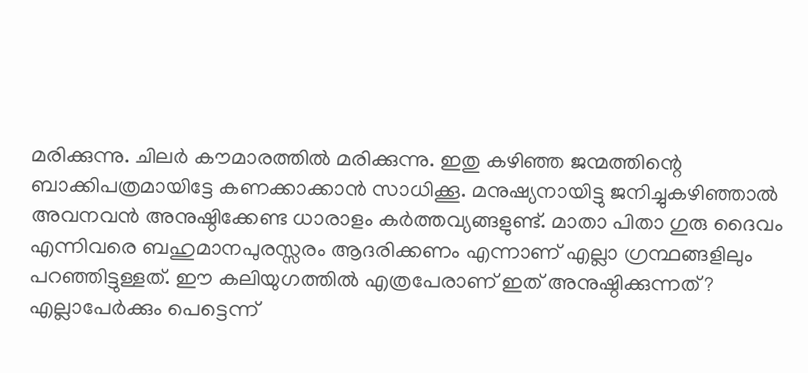മരിക്കുന്നു. ചിലര്‍ കൗമാരത്തില്‍ മരിക്കുന്നു. ഇതു കഴിഞ്ഞ ജന്മത്തിന്റെ ബാക്കിപത്രമായിട്ടേ കണക്കാക്കാന്‍ സാധിക്കൂ. മനുഷ്യനായിട്ടു ജനിച്ചുകഴിഞ്ഞാല്‍ അവനവന്‍ അനുഷ്ഠിക്കേണ്ട ധാരാളം കര്‍ത്തവ്യങ്ങളുണ്ട്. മാതാ പിതാ ഗുരു ദൈവം എന്നിവരെ ബഹുമാനപുരസ്സരം ആദരിക്കണം എന്നാണ് എല്ലാ ഗ്രന്ഥങ്ങളിലും പറഞ്ഞിട്ടുള്ളത്. ഈ കലിയുഗത്തില്‍ എത്രപേരാണ് ഇത് അനുഷ്ഠിക്കുന്നത്? എല്ലാപേര്‍ക്കും പെട്ടെന്ന്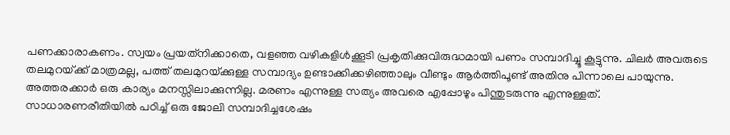പണക്കാരാകണം. സ്വയം പ്രയത്‌നിക്കാതെ, വളഞ്ഞ വഴികളിള്‍ക്കൂടി പ്രകൃതിക്കുവിരുദ്ധമായി പണം സമ്പാദിച്ചൂ കൂട്ടുന്നു. ചിലര്‍ അവരുടെ തലമുറയ്‌ക്ക് മാത്രമല്ല, പത്ത് തലമുറയ്‌ക്കുള്ള സമ്പാദ്യം ഉണ്ടാക്കിക്കഴിഞ്ഞാലും വീണ്ടും ആര്‍ത്തിപൂണ്ട് അതിനു പിന്നാലെ പായുന്നു. അത്തരക്കാര്‍ ഒരു കാര്യം മനസ്സിലാക്കുന്നില്ല. മരണം എന്നുള്ള സത്യം അവരെ എപ്പോഴും പിന്തുടരുന്നു എന്നുള്ളത്. സാധാരണരീതിയില്‍ പഠിച്ച് ഒരു ജോലി സമ്പാദിച്ചശേഷം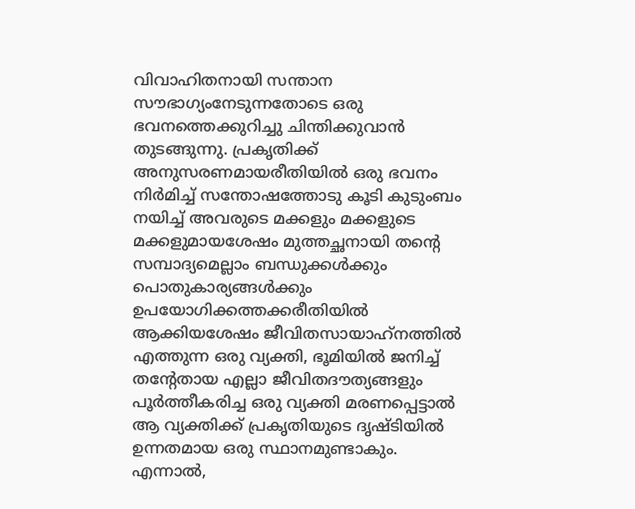വിവാഹിതനായി സന്താന സൗഭാഗ്യംനേടുന്നതോടെ ഒരു ഭവനത്തെക്കുറിച്ചു ചിന്തിക്കുവാന്‍ തുടങ്ങുന്നു. പ്രകൃതിക്ക് അനുസരണമായരീതിയില്‍ ഒരു ഭവനം നിര്‍മിച്ച് സന്തോഷത്തോടു കൂടി കുടുംബം നയിച്ച് അവരുടെ മക്കളും മക്കളുടെ മക്കളുമായശേഷം മുത്തച്ഛനായി തന്റെ സമ്പാദ്യമെല്ലാം ബന്ധുക്കള്‍ക്കും പൊതുകാര്യങ്ങള്‍ക്കും ഉപയോഗിക്കത്തക്കരീതിയില്‍ ആക്കിയശേഷം ജീവിതസായാഹ്‌നത്തില്‍ എത്തുന്ന ഒരു വ്യക്തി, ഭൂമിയില്‍ ജനിച്ച് തന്റേതായ എല്ലാ ജീവിതദൗത്യങ്ങളും പൂര്‍ത്തീകരിച്ച ഒരു വ്യക്തി മരണപ്പെട്ടാല്‍ ആ വ്യക്തിക്ക് പ്രകൃതിയുടെ ദൃഷ്ടിയില്‍ ഉന്നതമായ ഒരു സ്ഥാനമുണ്ടാകും. എന്നാല്‍,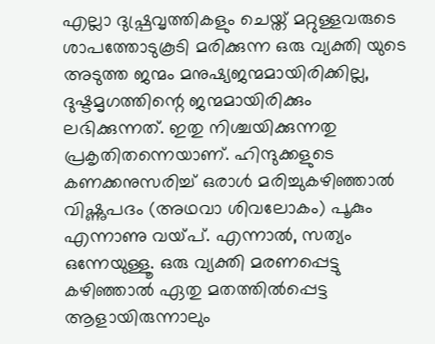എല്ലാ ദുഷ്പ്രവൃത്തികളും ചെയ്ത് മറ്റുള്ളവരുടെ ശാപത്തോടുകൂടി മരിക്കുന്ന ഒരു വ്യക്തി യുടെ അടുത്ത ജന്മം മനുഷ്യജന്മമായിരിക്കില്ല, ദുഷ്ടമൃഗത്തിന്റെ ജന്മമായിരിക്കും ലഭിക്കുന്നത്. ഇതു നിശ്ചയിക്കുന്നതു പ്രകൃതിതന്നെയാണ്. ഹിന്ദുക്കളുടെ കണക്കനുസരിച്ച് ഒരാള്‍ മരിച്ചുകഴിഞ്ഞാല്‍ വിഷ്ണുപദം (അഥവാ ശിവലോകം) പൂകും എന്നാണു വയ്‌പ്. എന്നാല്‍, സത്യം ഒന്നേയുള്ളൂ. ഒരു വ്യക്തി മരണപ്പെട്ടു കഴിഞ്ഞാല്‍ ഏതു മതത്തില്‍പ്പെട്ട ആളായിരുന്നാലും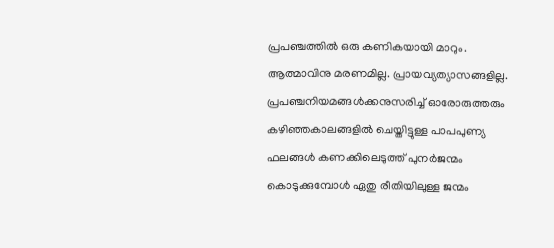പ്രപഞ്ചത്തില്‍ ഒരു കണികയായി മാറും. ആത്മാവിനു മരണമില്ല. പ്രായവ്യത്യാസങ്ങളില്ല.
പ്രപഞ്ചനിയമങ്ങള്‍ക്കനുസരിച്ച് ഓരോരുത്തരും കഴിഞ്ഞകാലങ്ങളില്‍ ചെയ്തിട്ടുള്ള പാപപുണ്യ ഫലങ്ങള്‍ കണക്കിലെടുത്ത് പുനര്‍ജന്മം കൊടുക്കുമ്പോള്‍ ഏതു രീതിയിലുള്ള ജന്മം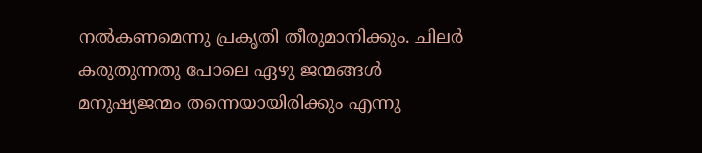നല്‍കണമെന്നു പ്രകൃതി തീരുമാനിക്കും. ചിലര്‍ കരുതുന്നതു പോലെ ഏഴു ജന്മങ്ങള്‍ മനുഷ്യജന്മം തന്നെയായിരിക്കും എന്നു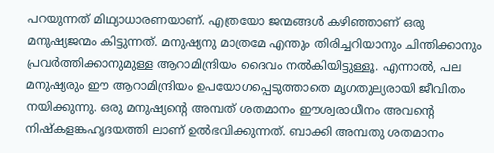പറയുന്നത് മിഥ്യാധാരണയാണ്. എത്രയോ ജന്മങ്ങള്‍ കഴിഞ്ഞാണ് ഒരു മനുഷ്യജന്മം കിട്ടുന്നത്. മനുഷ്യനു മാത്രമേ എന്തും തിരിച്ചറിയാനും ചിന്തിക്കാനും പ്രവര്‍ത്തിക്കാനുമുള്ള ആറാമിന്ദ്രിയം ദൈവം നല്‍കിയിട്ടുള്ളൂ. എന്നാല്‍, പല മനുഷ്യരും ഈ ആറാമിന്ദ്രിയം ഉപയോഗപ്പെടുത്താതെ മൃഗതുല്യരായി ജീവിതം നയിക്കുന്നു. ഒരു മനുഷ്യന്റെ അമ്പത് ശതമാനം ഈശ്വരാധീനം അവന്റെ നിഷ്‌കളങ്കഹൃദയത്തി ലാണ് ഉല്‍ഭവിക്കുന്നത്. ബാക്കി അമ്പതു ശതമാനം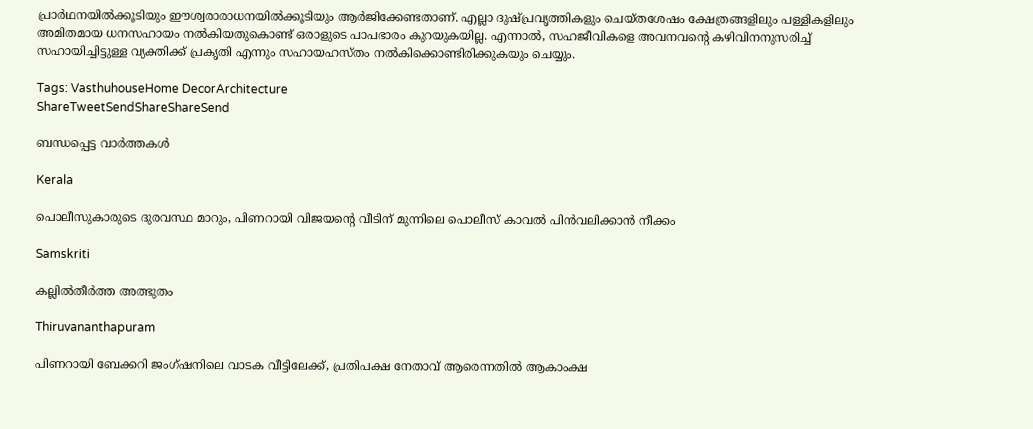പ്രാര്‍ഥനയില്‍ക്കൂടിയും ഈശ്വരാരാധനയില്‍ക്കൂടിയും ആര്‍ജിക്കേണ്ടതാണ്. എല്ലാ ദുഷ്പ്രവൃത്തികളും ചെയ്തശേഷം ക്ഷേത്രങ്ങളിലും പള്ളികളിലും അമിതമായ ധനസഹായം നല്‍കിയതുകൊണ്ട് ഒരാളുടെ പാപഭാരം കുറയുകയില്ല. എന്നാല്‍, സഹജീവികളെ അവനവന്റെ കഴിവിനനുസരിച്ച് സഹായിച്ചിട്ടുള്ള വ്യക്തിക്ക് പ്രകൃതി എന്നും സഹായഹസ്തം നല്‍കിക്കൊണ്ടിരിക്കുകയും ചെയ്യും.

Tags: VasthuhouseHome DecorArchitecture
ShareTweetSendShareShareSend

ബന്ധപ്പെട്ട വാര്‍ത്തകള്‍

Kerala

പൊലീസുകാരുടെ ദുരവസ്ഥ മാറും, പിണറായി വിജയന്റെ വീടിന് മുന്നിലെ പൊലീസ് കാവല്‍ പിന്‍വലിക്കാന്‍ നീക്കം

Samskriti

കല്ലില്‍തീര്‍ത്ത അത്ഭുതം

Thiruvananthapuram

പിണറായി ബേക്കറി ജംഗ്ഷനിലെ വാടക വീട്ടിലേക്ക്, പ്രതിപക്ഷ നേതാവ് ആരെന്നതില്‍ ആകാംക്ഷ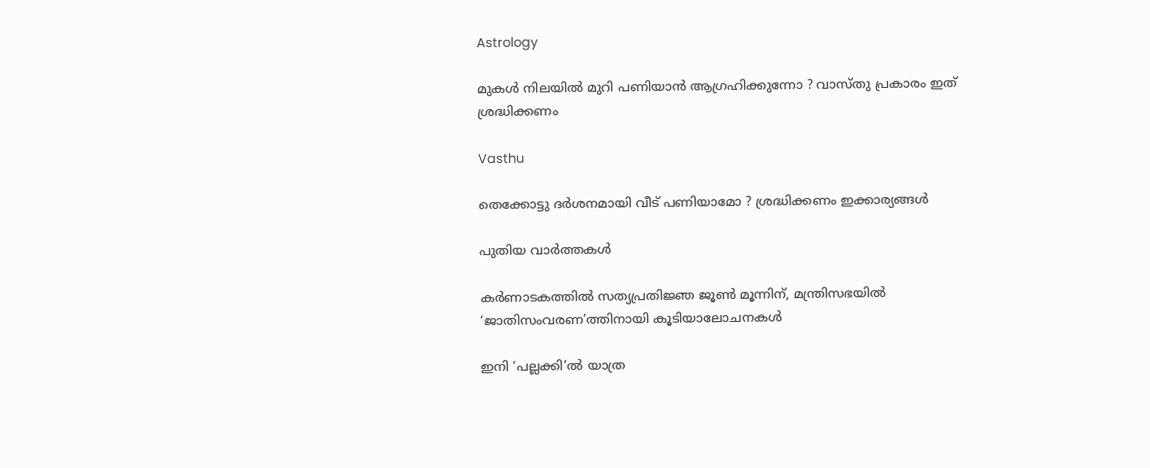Astrology

മുകൾ നിലയിൽ മുറി പണിയാൻ ആഗ്രഹിക്കുന്നോ ? വാസ്തു പ്രകാരം ഇത് ശ്രദ്ധിക്കണം

Vasthu

തെക്കോട്ടു ദർശനമായി വീട് പണിയാമോ ? ശ്രദ്ധിക്കണം ഇക്കാര്യങ്ങൾ

പുതിയ വാര്‍ത്തകള്‍

കർണാടകത്തിൽ സത്യപ്രതിജ്ഞ ജൂൺ മൂന്നിന്, മന്ത്രിസഭയിൽ ‘ജാതിസംവരണ’ത്തിനായി കൂടിയാലോചനകൾ

ഇനി ‘പല്ലക്കി’ല്‍ യാത്ര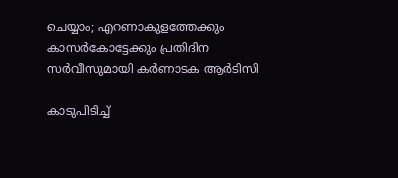ചെയ്യാം; എറണാകുളത്തേക്കും കാസര്‍കോട്ടേക്കും പ്രതിദിന സര്‍വീസുമായി കര്‍ണാടക ആര്‍ടിസി

കാടുപിടിച്ച്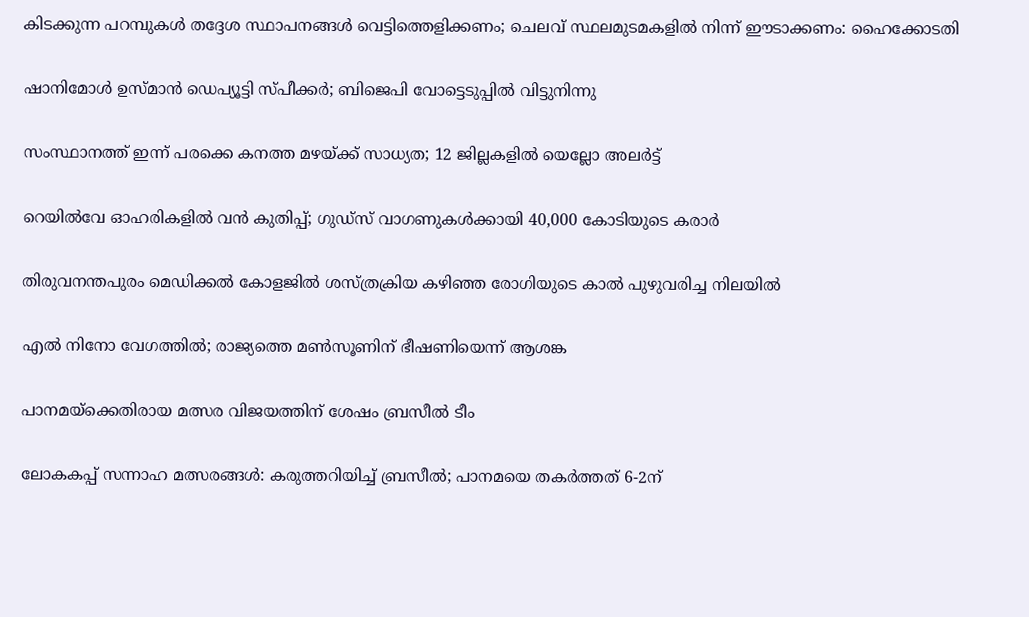കിടക്കുന്ന പറമ്പുകള്‍ തദ്ദേശ സ്ഥാപനങ്ങള്‍ വെട്ടിത്തെളിക്കണം; ചെലവ് സ്ഥലമുടമകളില്‍ നിന്ന് ഈടാക്കണം: ഹൈക്കോടതി

ഷാനിമോൾ ഉസ്മാൻ ഡെപ്യൂട്ടി സ്പീക്കർ; ബിജെപി വോട്ടെടുപ്പിൽ വിട്ടുനിന്നു

സംസ്ഥാനത്ത് ഇന്ന് പരക്കെ കനത്ത മഴയ്‌ക്ക് സാധ്യത; 12 ജില്ലകളിൽ യെല്ലോ അലർട്ട്

റെയില്‍വേ ഓഹരികളില്‍ വന്‍ കുതിപ്പ്; ഗുഡ്‌സ് വാഗണുകള്‍ക്കായി 40,000 കോടിയുടെ കരാര്‍

തിരുവനന്തപുരം മെഡിക്കല്‍ കോളജില്‍ ശസ്ത്രക്രിയ കഴിഞ്ഞ രോഗിയുടെ കാല്‍ പുഴുവരിച്ച നിലയില്‍

എല്‍ നിനോ വേഗത്തില്‍; രാജ്യത്തെ മണ്‍സൂണിന് ഭീഷണിയെന്ന് ആശങ്ക

പാനമയ്‌ക്കെതിരായ മത്സര വിജയത്തിന് ശേഷം ബ്രസീല്‍ ടീം

ലോകകപ്പ് സന്നാഹ മത്സരങ്ങള്‍: കരുത്തറിയിച്ച് ബ്രസീല്‍; പാനമയെ തകര്‍ത്തത് 6-2ന്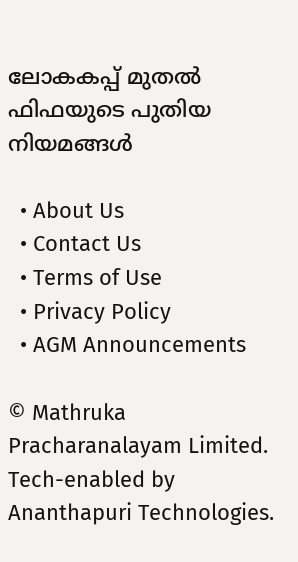ലോകകപ്പ് മുതല്‍ ഫിഫയുടെ പുതിയ നിയമങ്ങള്‍

  • About Us
  • Contact Us
  • Terms of Use
  • Privacy Policy
  • AGM Announcements

© Mathruka Pracharanalayam Limited.
Tech-enabled by Ananthapuri Technologies.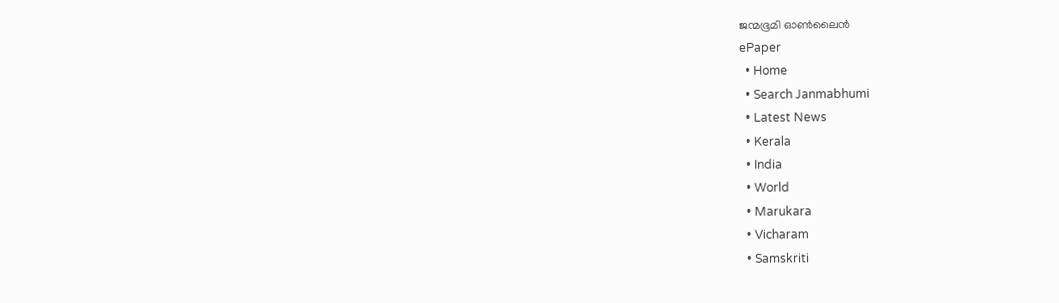ജന്മഭൂമി ഓണ്‍ലൈന്‍
ePaper
  • Home
  • Search Janmabhumi
  • Latest News
  • Kerala
  • India
  • World
  • Marukara
  • Vicharam
  • Samskriti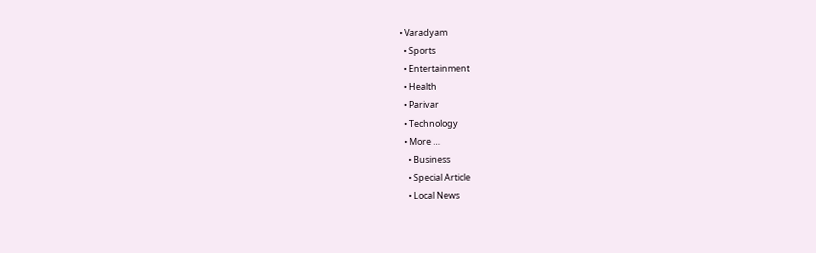• Varadyam
  • Sports
  • Entertainment
  • Health
  • Parivar
  • Technology
  • More …
    • Business
    • Special Article
    • Local News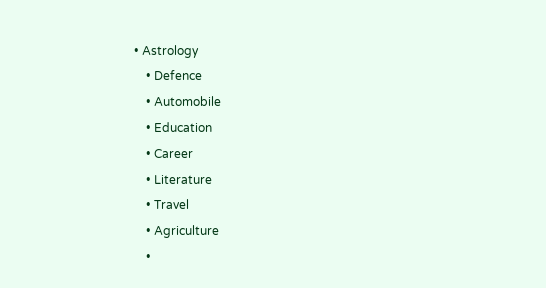• Astrology
    • Defence
    • Automobile
    • Education
    • Career
    • Literature
    • Travel
    • Agriculture
    •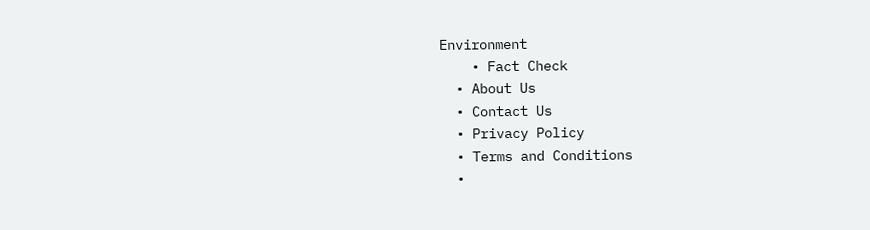Environment
    • Fact Check
  • About Us
  • Contact Us
  • Privacy Policy
  • Terms and Conditions
  •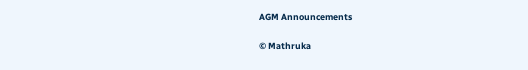AGM Announcements

© Mathruka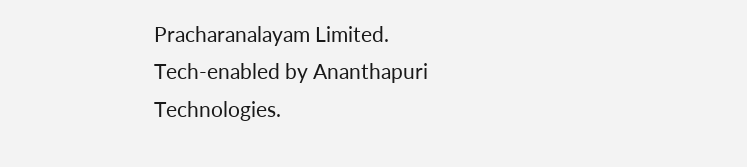Pracharanalayam Limited.
Tech-enabled by Ananthapuri Technologies.